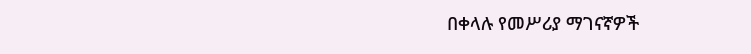በቀላሉ የመሥሪያ ማገናኛዎች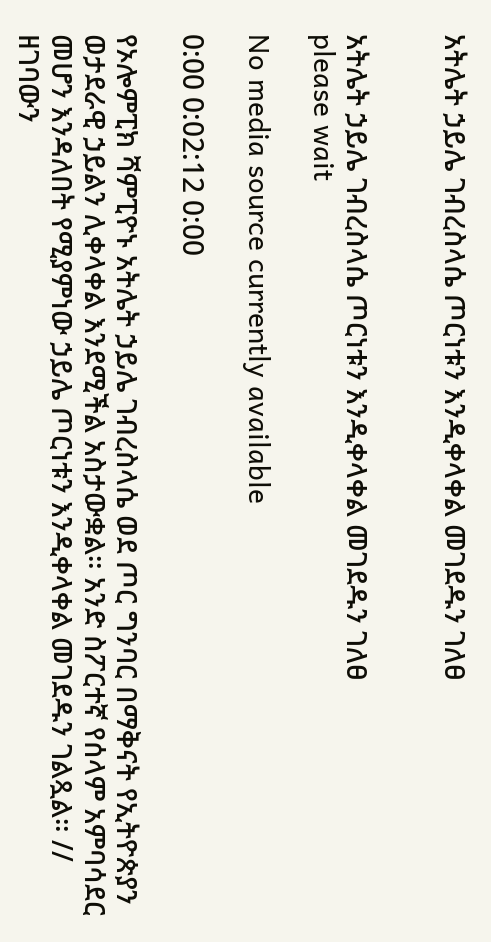አትሌት ኃይሌ ገብረስላሴ ጦርነቱን እንዲቀላቀል መገደዱን ገለፀ


አትሌት ኃይሌ ገብረስላሴ ጦርነቱን እንዲቀላቀል መገደዱን ገለፀ
please wait

No media source currently available

0:00 0:02:12 0:00

የኦሎምፒክ ሻምፒዮኑ አትሌት ኃይሌ ገብረስላሴ ወደ ጦር ግንባር በማቅናት የኢትዮጵያን ወታደራዊ ኃይልን ሊቀላቀል እንደሚችል አስታውቋል። አንድ ስፖርተኛ የሰላም አምባሳደር መሆን እንዳለበት የሚያምነው ኃይሌ ጦርነቱን እንዲቀላቀል መገደዱን ገልጿል። // ዘገባውን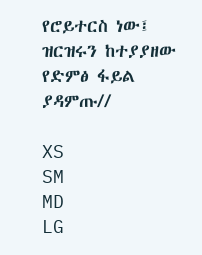የሮይተርስ ነው፤ ዝርዝሩን ከተያያዘው የድምፅ ፋይል ያዳምጡ//

XS
SM
MD
LG